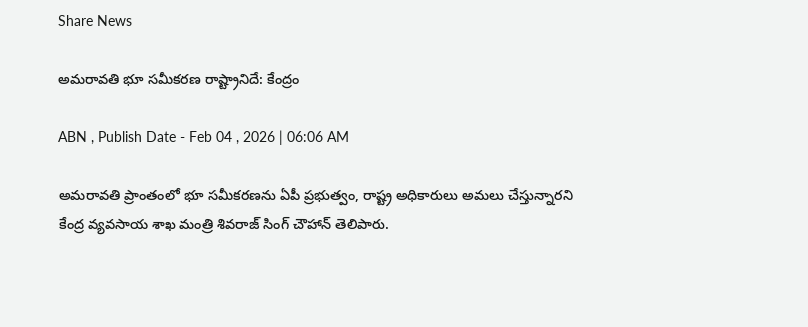Share News

అమరావతి భూ సమీకరణ రాష్ట్రానిదే: కేంద్రం

ABN , Publish Date - Feb 04 , 2026 | 06:06 AM

అమరావతి ప్రాంతంలో భూ సమీకరణను ఏపీ ప్రభుత్వం, రాష్ట్ర అధికారులు అమలు చేస్తున్నారని కేంద్ర వ్యవసాయ శాఖ మంత్రి శివరాజ్‌ సింగ్‌ చౌహాన్‌ తెలిపారు.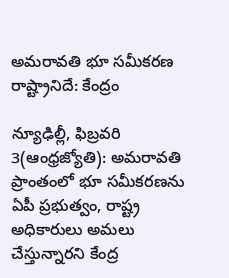అమరావతి భూ సమీకరణ రాష్ట్రానిదే: కేంద్రం

న్యూఢిల్లీ, ఫిబ్రవరి 3(ఆంధ్రజ్యోతి): అమరావతి ప్రాంతంలో భూ సమీకరణను ఏపీ ప్రభుత్వం, రాష్ట్ర అధికారులు అమలు చేస్తున్నారని కేంద్ర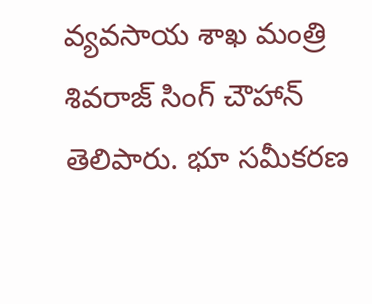వ్యవసాయ శాఖ మంత్రి శివరాజ్‌ సింగ్‌ చౌహాన్‌ తెలిపారు. భూ సమీకరణ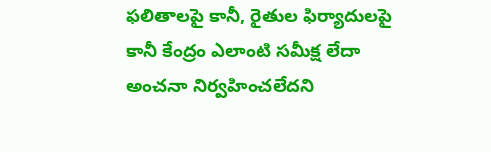ఫలితాలపై కానీ, రైతుల ఫిర్యాదులపై కానీ కేంద్రం ఎలాంటి సమీక్ష లేదా అంచనా నిర్వహించలేదని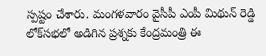స్పష్టం చేశారు. మంగళవారం వైసీపీ ఎంపీ మిథున్‌ రెడ్డి లోక్‌సభలో అడిగిన ప్రశ్నకు కేంద్రమంత్రి ఈ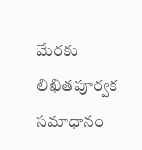మేరకు లిఖితపూర్వక సమాధానం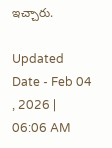ఇచ్చారు.

Updated Date - Feb 04 , 2026 | 06:06 AM